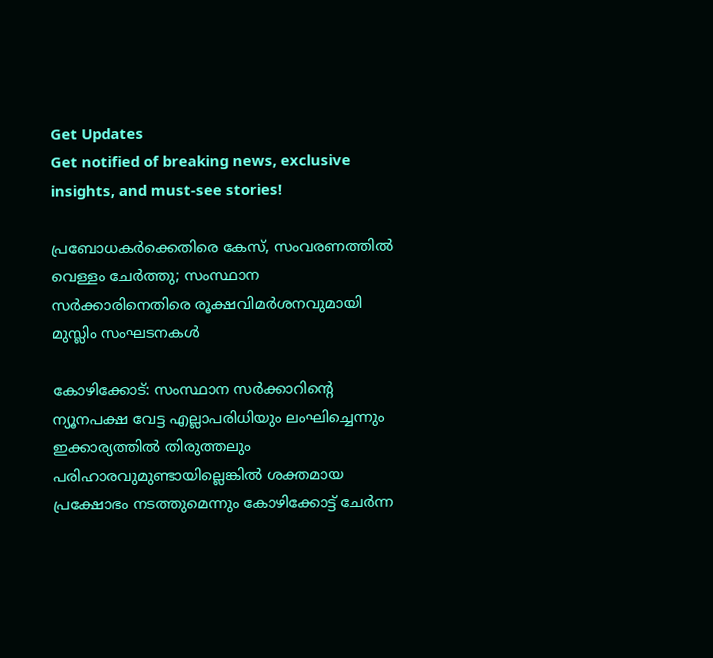Get Updates
Get notified of breaking news, exclusive insights, and must-see stories!

പ്രബോധകര്‍ക്കെതിരെ കേസ്, സംവരണത്തില്‍ വെള്ളം ചേര്‍ത്തു; സംസ്ഥാന സര്‍ക്കാരിനെതിരെ രൂക്ഷവിമര്‍ശനവുമായി മുസ്ലിം സംഘടനകള്‍

കോഴിക്കോട്: സംസ്ഥാന സര്‍ക്കാറിന്റെ ന്യൂനപക്ഷ വേട്ട എല്ലാപരിധിയും ലംഘിച്ചെന്നും ഇക്കാര്യത്തില്‍ തിരുത്തലും പരിഹാരവുമുണ്ടായില്ലെങ്കില്‍ ശക്തമായ പ്രക്ഷോഭം നടത്തുമെന്നും കോഴിക്കോട്ട് ചേര്‍ന്ന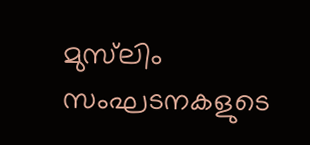മുസ്‌ലിം സംഘടനകളുടെ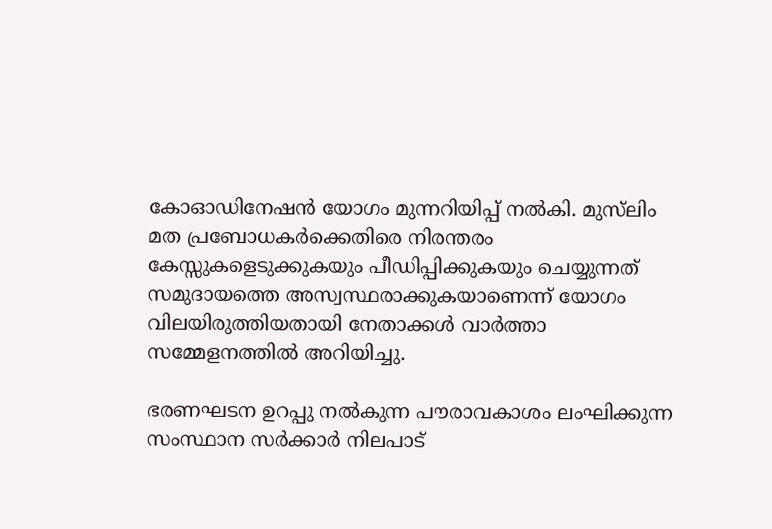കോഓഡിനേഷന്‍ യോഗം മുന്നറിയിപ്പ് നല്‍കി. മുസ്‌ലിം മത പ്രബോധകര്‍ക്കെതിരെ നിരന്തരം കേസ്സുകളെടുക്കുകയും പീഡിപ്പിക്കുകയും ചെയ്യുന്നത് സമുദായത്തെ അസ്വസ്ഥരാക്കുകയാണെന്ന് യോഗം വിലയിരുത്തിയതായി നേതാക്കള്‍ വാര്‍ത്താ സമ്മേളനത്തില്‍ അറിയിച്ചു.

ഭരണഘടന ഉറപ്പു നല്‍കുന്ന പൗരാവകാശം ലംഘിക്കുന്ന സംസ്ഥാന സര്‍ക്കാര്‍ നിലപാട്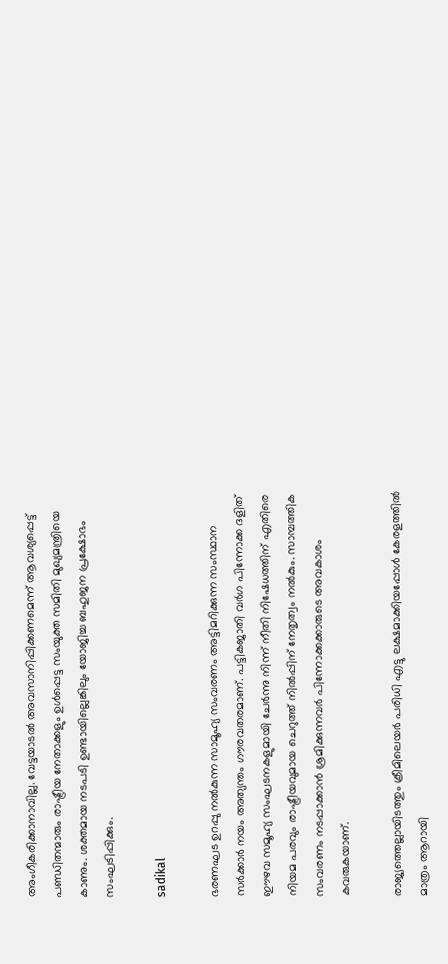അംഗീകരിക്കാനാവില്ല. വേട്ടയാടല്‍ അവസാനിപ്പിക്കണമെന്ന് ആവശ്യപ്പെട്ട് പണ്ഡിതന്മാരും രാഷ്ട്രീയ നേതാക്കളും ഉള്‍പ്പെട്ട സംയുക്ത സമിതി മുഖ്യമന്ത്രിയെ കാണും. ശക്തമായ നടപടി ഉണ്ടായില്ലെങ്കിലും യോജിച്ച ബഹുജന പ്രക്ഷോഭം സംഘടിപ്പിക്കും.

sadikal

ഭരണഘട ഉറപ്പു നല്‍കുന്ന സാമൂഹ്യ സംവരണം അട്ടിമറിക്കുന്ന സംസ്ഥാന സര്‍ക്കാര്‍ നയം അത്യന്തം ഗൗരവതരമാണ്. പട്ടികജാതി വര്‍ഗ പിന്നോക്ക ദളിത് ഈഴവ സമൂഹ്യ സംഘടനകളുമായി ചേര്‍ന്നു നിന്ന് നീതി നിഷേധത്തിന് എതിരെ നിയമ പരവും രാഷ്ട്രീയവുമായ ചെറുത്ത് നില്‍പ്പിന് നേതൃത്വം നല്‍കും. സാമ്പത്തിക സംവരണം നടപ്പാക്കാന്‍ ശ്രമിക്കുന്നവര്‍ പിന്നോക്കക്കാരുടെ അവകാശം കവരുകയാണ്.

രാജ്യത്തെല്ലായിടത്തും ക്രീമിലെയര്‍ പരിധി എട്ടു ലക്ഷമാക്കിയപ്പോള്‍ കേരളത്തില്‍ മാത്രം ആറായി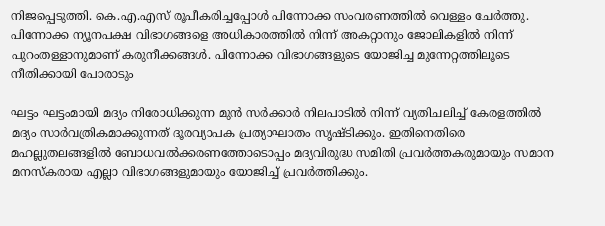നിജപ്പെടുത്തി. കെ.എ.എസ് രൂപീകരിച്ചപ്പോള്‍ പിന്നോക്ക സംവരണത്തില്‍ വെള്ളം ചേര്‍ത്തു. പിന്നോക്ക ന്യൂനപക്ഷ വിഭാഗങ്ങളെ അധികാരത്തില്‍ നിന്ന് അകറ്റാനും ജോലികളില്‍ നിന്ന് പുറംതള്ളാനുമാണ് കരുനീക്കങ്ങള്‍. പിന്നോക്ക വിഭാഗങ്ങളുടെ യോജിച്ച മുന്നേറ്റത്തിലൂടെ നീതിക്കായി പോരാടും

ഘട്ടം ഘട്ടംമായി മദ്യം നിരോധിക്കുന്ന മുന്‍ സര്‍ക്കാര്‍ നിലപാടില്‍ നിന്ന് വ്യതിചലിച്ച് കേരളത്തില്‍ മദ്യം സാര്‍വത്രികമാക്കുന്നത് ദൂരവ്യാപക പ്രത്യാഘാതം സൃഷ്ടിക്കും. ഇതിനെതിരെ മഹല്ലുതലങ്ങളില്‍ ബോധവല്‍ക്കരണത്തോടൊപ്പം മദ്യവിരുദ്ധ സമിതി പ്രവര്‍ത്തകരുമായും സമാന മനസ്‌കരായ എല്ലാ വിഭാഗങ്ങളുമായും യോജിച്ച് പ്രവര്‍ത്തിക്കും.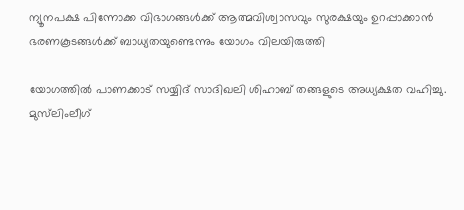ന്യൂനപക്ഷ പിന്നോക്ക വിഭാഗങ്ങള്‍ക്ക് ആത്മവിശ്വാസവും സുരക്ഷയും ഉറപ്പാക്കാന്‍ ഭരണകൂടങ്ങള്‍ക്ക് ബാധ്യതയുണ്ടെന്നും യോഗം വിലയിരുത്തി

യോഗത്തില്‍ പാണക്കാട് സയ്യിദ് സാദിഖലി ശിഹാബ് തങ്ങളുടെ അധ്യക്ഷത വഹിച്ചു. മുസ്‌ലിംലീഗ്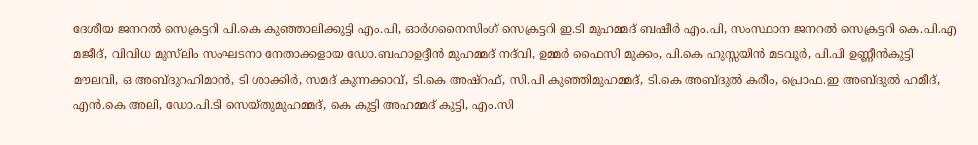ദേശീയ ജനറല്‍ സെക്രട്ടറി പി.കെ കുഞ്ഞാലിക്കുട്ടി എം.പി, ഓര്‍ഗനൈസിംഗ് സെക്രട്ടറി ഇ.ടി മുഹമ്മദ് ബഷീര്‍ എം.പി, സംസ്ഥാന ജനറല്‍ സെക്രട്ടറി കെ.പി.എ മജീദ്, വിവിധ മുസ്‌ലിം സംഘടനാ നേതാക്കളായ ഡോ.ബഹാഉദ്ദീന്‍ മുഹമ്മദ് നദ്‌വി, ഉമ്മര്‍ ഫൈസി മുക്കം, പി.കെ ഹുസ്സയിന്‍ മടവൂര്‍, പി.പി ഉണ്ണീന്‍കുട്ടി മൗലവി, ഒ അബ്ദുറഹിമാന്‍, ടി ശാക്കിര്‍, സമദ് കുന്നക്കാവ്, ടി.കെ അഷ്‌റഫ്, സി.പി കുഞ്ഞിമുഹമ്മദ്, ടി.കെ അബ്ദുല്‍ കരീം, പ്രൊഫ.ഇ അബ്ദുല്‍ ഹമീദ്, എന്‍.കെ അലി, ഡോ.പി.ടി സെയ്തുമുഹമ്മദ്, കെ കുട്ടി അഹമ്മദ് കുട്ടി, എം.സി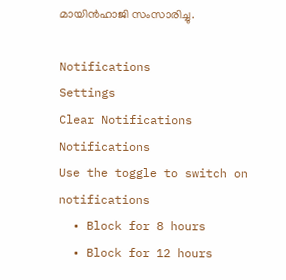മായിന്‍ഹാജി സംസാരിച്ചു.

Notifications
Settings
Clear Notifications
Notifications
Use the toggle to switch on notifications
  • Block for 8 hours
  • Block for 12 hours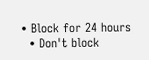• Block for 24 hours
  • Don't block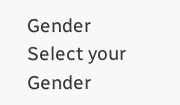Gender
Select your Gender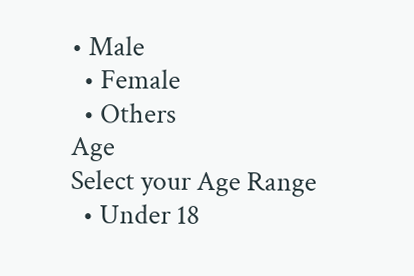• Male
  • Female
  • Others
Age
Select your Age Range
  • Under 18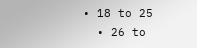• 18 to 25
  • 26 to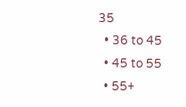35
  • 36 to 45
  • 45 to 55
  • 55+